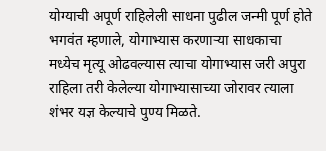योग्याची अपूर्ण राहिलेली साधना पुढील जन्मी पूर्ण होते
भगवंत म्हणाले, योगाभ्यास करणाऱ्या साधकाचा मध्येच मृत्यू ओढवल्यास त्याचा योगाभ्यास जरी अपुरा राहिला तरी केलेल्या योगाभ्यासाच्या जोरावर त्याला शंभर यज्ञ केल्याचे पुण्य मिळते.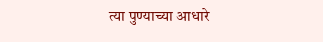त्या पुण्याच्या आधारे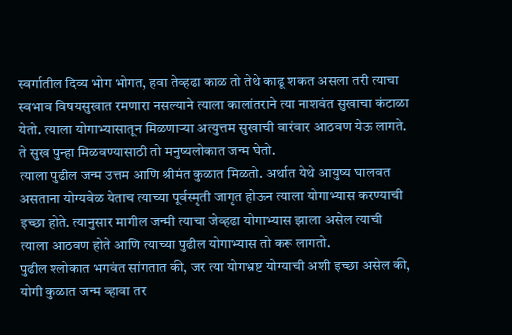स्वर्गातील दिव्य भोग भोगत, हवा तेव्हढा काळ तो तेथे काढू शकत असला तरी त्याचा स्वभाव विषयसुखात रमणारा नसल्याने त्याला कालांतराने त्या नाशवंत सुखाचा कंटाळा येतो. त्याला योगाभ्यासातून मिळणाऱ्या अत्युत्तम सुखाची वारंवार आठवण येऊ लागते. ते सुख पुन्हा मिळवण्यासाठी तो मनुष्यलोकात जन्म घेतो.
त्याला पुढील जन्म उत्तम आणि श्रीमंत कुळात मिळतो. अर्थात येथे आयुष्य घालवत असताना योग्यवेळ येताच त्याच्या पूर्वस्मृती जागृत होऊन त्याला योगाभ्यास करण्याची इच्छा होते. त्यानुसार मागील जन्मी त्याचा जेव्हढा योगाभ्यास झाला असेल त्याची त्याला आठवण होते आणि त्याच्या पुढील योगाभ्यास तो करू लागतो.
पुढील श्लोकात भगवंत सांगतात की, जर त्या योगभ्रष्ट योग्याची अशी इच्छा असेल की, योगी कुळात जन्म व्हावा तर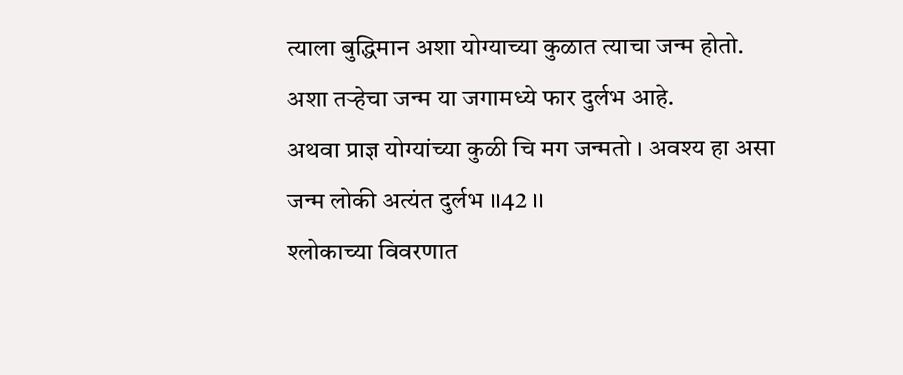त्याला बुद्धिमान अशा योग्याच्या कुळात त्याचा जन्म होतो. अशा तऱ्हेचा जन्म या जगामध्ये फार दुर्लभ आहे.
अथवा प्राज्ञ योग्यांच्या कुळी चि मग जन्मतो । अवश्य हा असा जन्म लोकी अत्यंत दुर्लभ ।।42 ।।
श्लोकाच्या विवरणात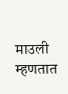माउली म्हणतात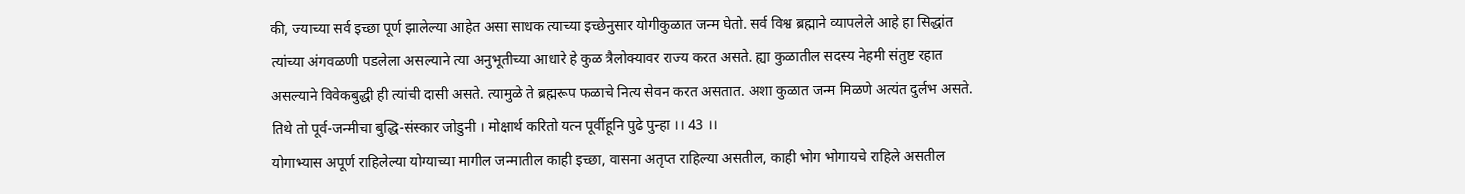की, ज्याच्या सर्व इच्छा पूर्ण झालेल्या आहेत असा साधक त्याच्या इच्छेनुसार योगीकुळात जन्म घेतो. सर्व विश्व ब्रह्माने व्यापलेले आहे हा सिद्धांत त्यांच्या अंगवळणी पडलेला असल्याने त्या अनुभूतीच्या आधारे हे कुळ त्रैलोक्यावर राज्य करत असते. ह्या कुळातील सदस्य नेहमी संतुष्ट रहात असल्याने विवेकबुद्धी ही त्यांची दासी असते. त्यामुळे ते ब्रह्मरूप फळाचे नित्य सेवन करत असतात. अशा कुळात जन्म मिळणे अत्यंत दुर्लभ असते.
तिथे तो पूर्व-जन्मीचा बुद्धि-संस्कार जोडुनी । मोक्षार्थ करितो यत्न पूर्वीहूनि पुढे पुन्हा ।। 43 ।।
योगाभ्यास अपूर्ण राहिलेल्या योग्याच्या मागील जन्मातील काही इच्छा, वासना अतृप्त राहिल्या असतील, काही भोग भोगायचे राहिले असतील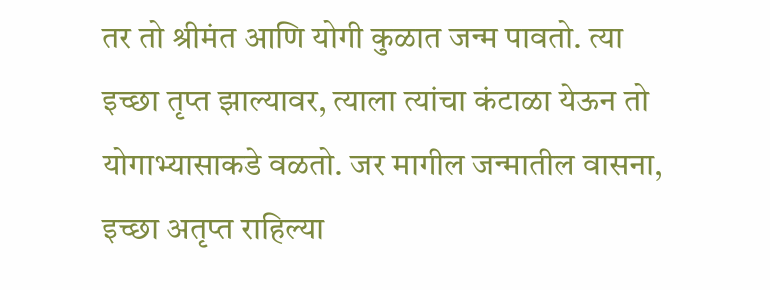तर तो श्रीमंत आणि योगी कुळात जन्म पावतो. त्या इच्छा तृप्त झाल्यावर, त्याला त्यांचा कंटाळा येऊन तो योगाभ्यासाकडे वळतो. जर मागील जन्मातील वासना, इच्छा अतृप्त राहिल्या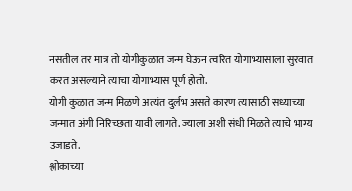नसतील तर मात्र तो योगीकुळात जन्म घेऊन त्वरित योगाभ्यासाला सुरवात करत असल्याने त्याचा योगाभ्यास पूर्ण होतो.
योगी कुळात जन्म मिळणे अत्यंत दुर्लभ असते कारण त्यासाठी सध्याच्या जन्मात अंगी निरिच्छता यावी लागते. ज्याला अशी संधी मिळते त्याचे भाग्य उजाडते.
श्लोकाच्या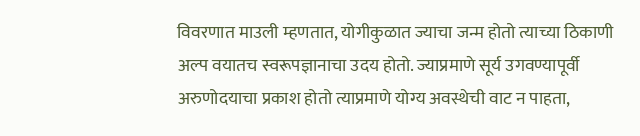विवरणात माउली म्हणतात, योगीकुळात ज्याचा जन्म होतो त्याच्या ठिकाणी अल्प वयातच स्वरूपज्ञानाचा उदय होतो. ज्याप्रमाणे सूर्य उगवण्यापूर्वी अरुणोदयाचा प्रकाश होतो त्याप्रमाणे योग्य अवस्थेची वाट न पाहता,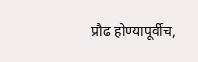प्रौढ होण्यापूर्वीच,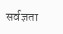सर्वज्ञता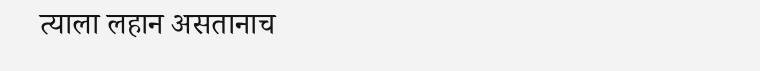त्याला लहान असतानाच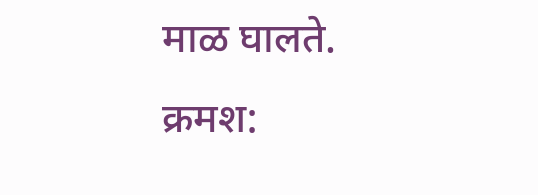माळ घालते.
क्रमश: